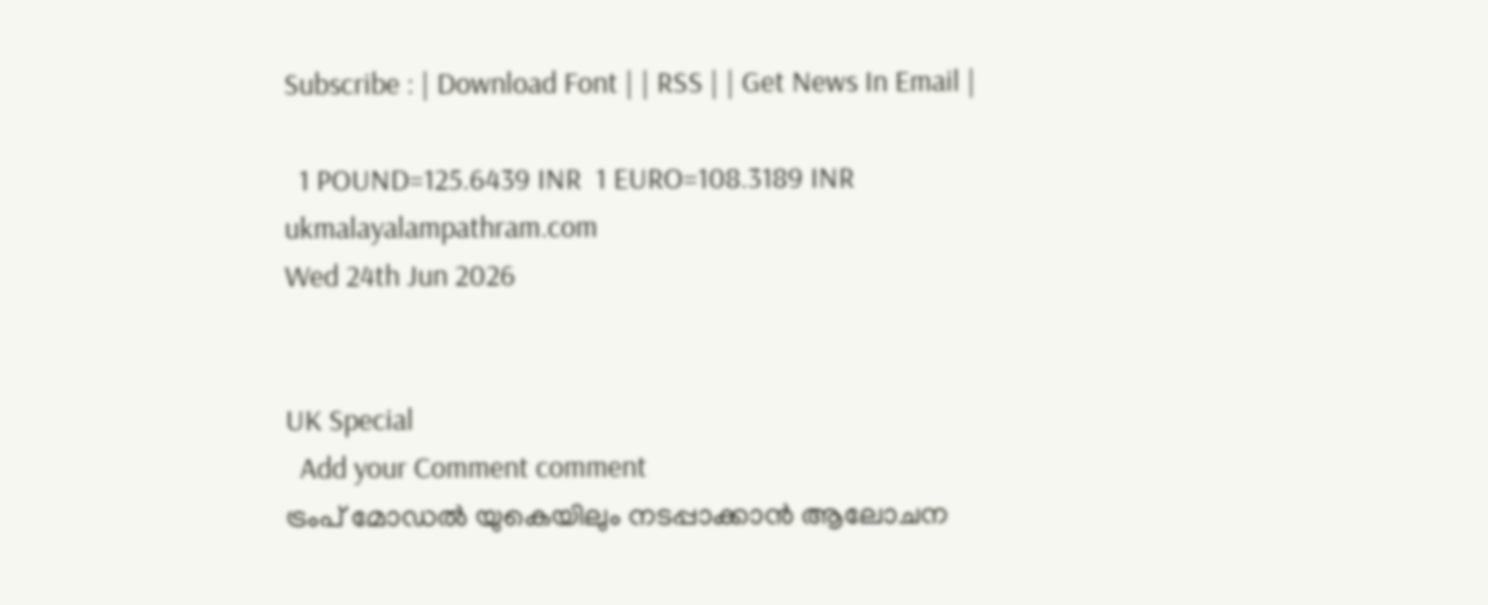Subscribe : | Download Font | | RSS | | Get News In Email |

  1 POUND=125.6439 INR  1 EURO=108.3189 INR
ukmalayalampathram.com
Wed 24th Jun 2026


UK Special
  Add your Comment comment
ട്രംപ് മോഡല്‍ യുകെയിലും നടപ്പാക്കാന്‍ ആലോചന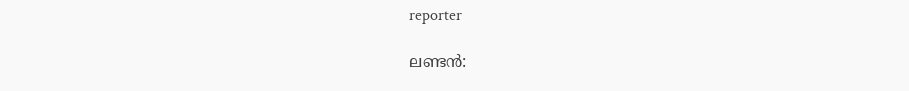reporter

ലണ്ടന്‍: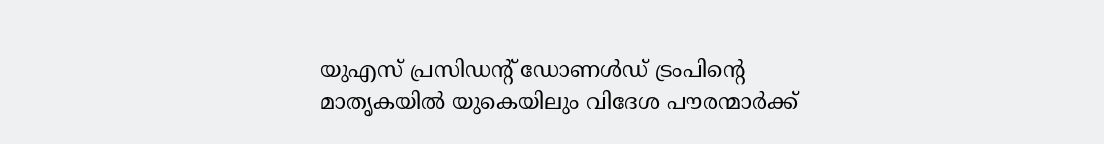യുഎസ് പ്രസിഡന്റ് ഡോണള്‍ഡ് ട്രംപിന്റെ മാതൃകയില്‍ യുകെയിലും വിദേശ പൗരന്മാര്‍ക്ക്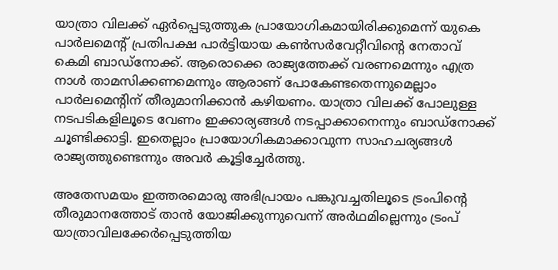യാത്രാ വിലക്ക് ഏര്‍പ്പെടുത്തുക പ്രായോഗികമായിരിക്കുമെന്ന് യുകെ പാര്‍ലമെന്റ് പ്രതിപക്ഷ പാര്‍ട്ടിയായ കണ്‍സര്‍വേറ്റീവിന്റെ നേതാവ് കെമി ബാഡ്‌നോക്ക്. ആരൊക്കെ രാജ്യത്തേക്ക് വരണമെന്നും എത്ര നാള്‍ താമസിക്കണമെന്നും ആരാണ് പോകേണ്ടതെന്നുമെല്ലാം പാര്‍ലമെന്റിന് തീരുമാനിക്കാന്‍ കഴിയണം. യാത്രാ വിലക്ക് പോലുള്ള നടപടികളിലൂടെ വേണം ഇക്കാര്യങ്ങള്‍ നടപ്പാക്കാനെന്നും ബാഡ്‌നോക്ക് ചൂണ്ടിക്കാട്ടി. ഇതെല്ലാം പ്രായോഗികമാക്കാവുന്ന സാഹചര്യങ്ങള്‍ രാജ്യത്തുണ്ടെന്നും അവര്‍ കൂട്ടിച്ചേര്‍ത്തു.

അതേസമയം ഇത്തരമൊരു അഭിപ്രായം പങ്കുവച്ചതിലൂടെ ട്രംപിന്റെ തീരുമാനത്തോട് താന്‍ യോജിക്കുന്നുവെന്ന് അര്‍ഥമില്ലെന്നും ട്രംപ് യാത്രാവിലക്കേര്‍പ്പെടുത്തിയ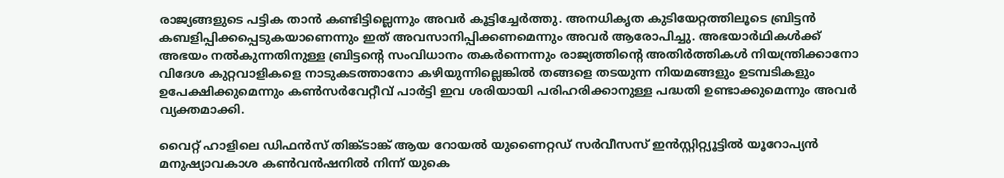രാജ്യങ്ങളുടെ പട്ടിക താന്‍ കണ്ടിട്ടില്ലെന്നും അവര്‍ കൂട്ടിച്ചേര്‍ത്തു. അനധികൃത കുടിയേറ്റത്തിലൂടെ ബ്രിട്ടന്‍ കബളിപ്പിക്കപ്പെടുകയാണെന്നും ഇത് അവസാനിപ്പിക്കണമെന്നും അവര്‍ ആരോപിച്ചു. അഭയാര്‍ഥികള്‍ക്ക് അഭയം നല്‍കുന്നതിനുള്ള ബ്രിട്ടന്റെ സംവിധാനം തകര്‍ന്നെന്നും രാജ്യത്തിന്റെ അതിര്‍ത്തികള്‍ നിയന്ത്രിക്കാനോ വിദേശ കുറ്റവാളികളെ നാടുകടത്താനോ കഴിയുന്നില്ലെങ്കില്‍ തങ്ങളെ തടയുന്ന നിയമങ്ങളും ഉടമ്പടികളും ഉപേക്ഷിക്കുമെന്നും കണ്‍സര്‍വേറ്റീവ് പാര്‍ട്ടി ഇവ ശരിയായി പരിഹരിക്കാനുള്ള പദ്ധതി ഉണ്ടാക്കുമെന്നും അവര്‍ വ്യക്തമാക്കി.

വൈറ്റ് ഹാളിലെ ഡിഫന്‍സ് തിങ്ക്ടാങ്ക് ആയ റോയല്‍ യുണൈറ്റഡ് സര്‍വീസസ് ഇന്‍സ്റ്റിറ്റ്യൂട്ടില്‍ യൂറോപ്യന്‍ മനുഷ്യാവകാശ കണ്‍വന്‍ഷനില്‍ നിന്ന് യുകെ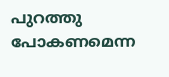പുറത്തു പോകണമെന്ന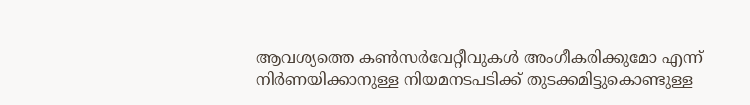ആവശ്യത്തെ കണ്‍സര്‍വേറ്റീവുകള്‍ അംഗീകരിക്കുമോ എന്ന് നിര്‍ണയിക്കാനുള്ള നിയമനടപടിക്ക് തുടക്കമിട്ടുകൊണ്ടുള്ള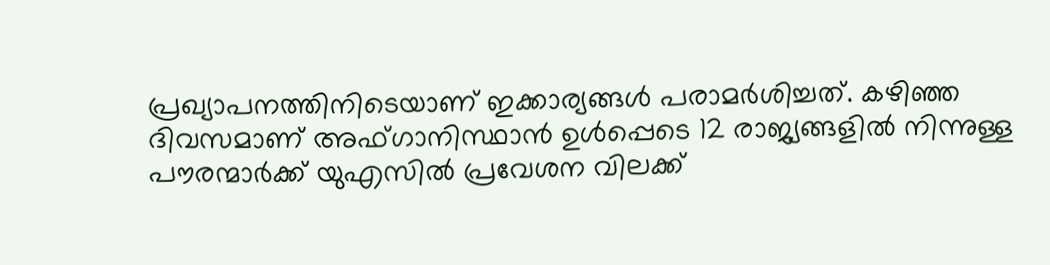പ്രഖ്യാപനത്തിനിടെയാണ് ഇക്കാര്യങ്ങള്‍ പരാമര്‍ശിച്ചത്. കഴിഞ്ഞ ദിവസമാണ് അഫ്ഗാനിസ്ഥാന്‍ ഉള്‍പ്പെടെ 12 രാജ്യങ്ങളില്‍ നിന്നുള്ള പൗരന്മാര്‍ക്ക് യുഎസില്‍ പ്രവേശന വിലക്ക്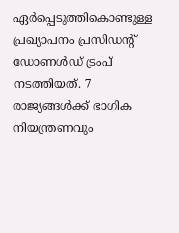ഏര്‍പ്പെടുത്തികൊണ്ടുള്ള പ്രഖ്യാപനം പ്രസിഡന്റ് ഡോണള്‍ഡ് ട്രംപ് നടത്തിയത്. 7 രാജ്യങ്ങള്‍ക്ക് ഭാഗിക നിയന്ത്രണവും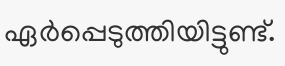ഏര്‍പ്പെടുത്തിയിട്ടുണ്ട്.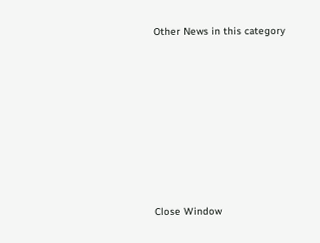Other News in this category








Close Window